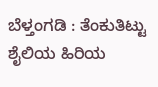ಬೆಳ್ತಂಗಡಿ : ತೆಂಕುತಿಟ್ಟು ಶೈಲಿಯ ಹಿರಿಯ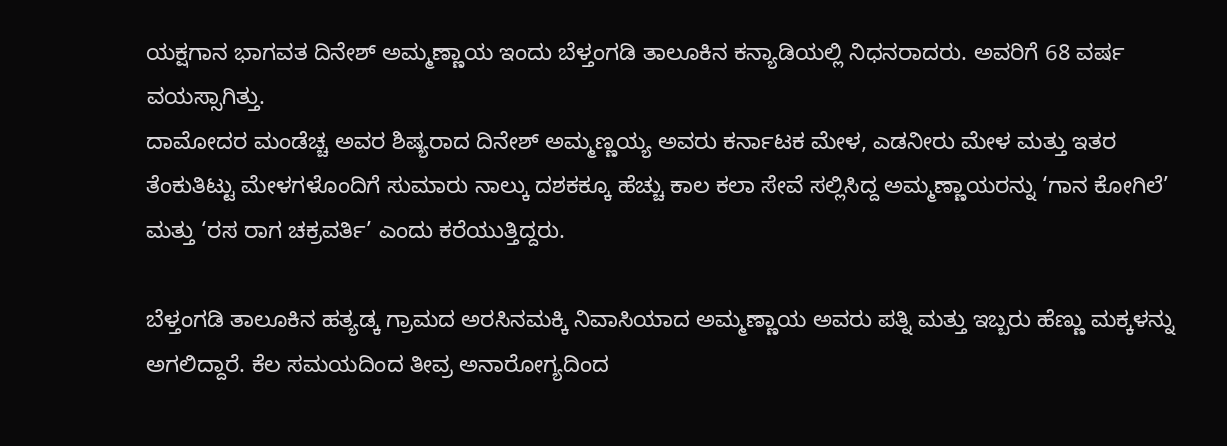ಯಕ್ಷಗಾನ ಭಾಗವತ ದಿನೇಶ್ ಅಮ್ಮಣ್ಣಾಯ ಇಂದು ಬೆಳ್ತಂಗಡಿ ತಾಲೂಕಿನ ಕನ್ಯಾಡಿಯಲ್ಲಿ ನಿಧನರಾದರು. ಅವರಿಗೆ 68 ವರ್ಷ ವಯಸ್ಸಾಗಿತ್ತು.
ದಾಮೋದರ ಮಂಡೆಚ್ಚ ಅವರ ಶಿಷ್ಯರಾದ ದಿನೇಶ್ ಅಮ್ಮಣ್ಣಯ್ಯ ಅವರು ಕರ್ನಾಟಕ ಮೇಳ, ಎಡನೀರು ಮೇಳ ಮತ್ತು ಇತರ ತೆಂಕುತಿಟ್ಟು ಮೇಳಗಳೊಂದಿಗೆ ಸುಮಾರು ನಾಲ್ಕು ದಶಕಕ್ಕೂ ಹೆಚ್ಚು ಕಾಲ ಕಲಾ ಸೇವೆ ಸಲ್ಲಿಸಿದ್ದ ಅಮ್ಮಣ್ಣಾಯರನ್ನು ‘ಗಾನ ಕೋಗಿಲೆ’ ಮತ್ತು ‘ರಸ ರಾಗ ಚಕ್ರವರ್ತಿ’ ಎಂದು ಕರೆಯುತ್ತಿದ್ದರು.

ಬೆಳ್ತಂಗಡಿ ತಾಲೂಕಿನ ಹತ್ಯಡ್ಕ ಗ್ರಾಮದ ಅರಸಿನಮಕ್ಕಿ ನಿವಾಸಿಯಾದ ಅಮ್ಮಣ್ಣಾಯ ಅವರು ಪತ್ನಿ ಮತ್ತು ಇಬ್ಬರು ಹೆಣ್ಣು ಮಕ್ಕಳನ್ನು ಅಗಲಿದ್ದಾರೆ. ಕೆಲ ಸಮಯದಿಂದ ತೀವ್ರ ಅನಾರೋಗ್ಯದಿಂದ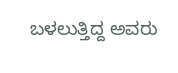ಬಳಲುತ್ತಿದ್ದ ಅವರು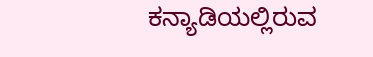ಕನ್ಯಾಡಿಯಲ್ಲಿರುವ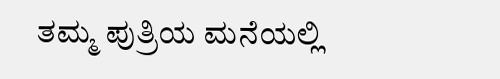ತಮ್ಮ ಪುತ್ರಿಯ ಮನೆಯಲ್ಲಿ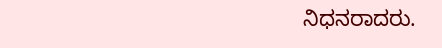ನಿಧನರಾದರು.